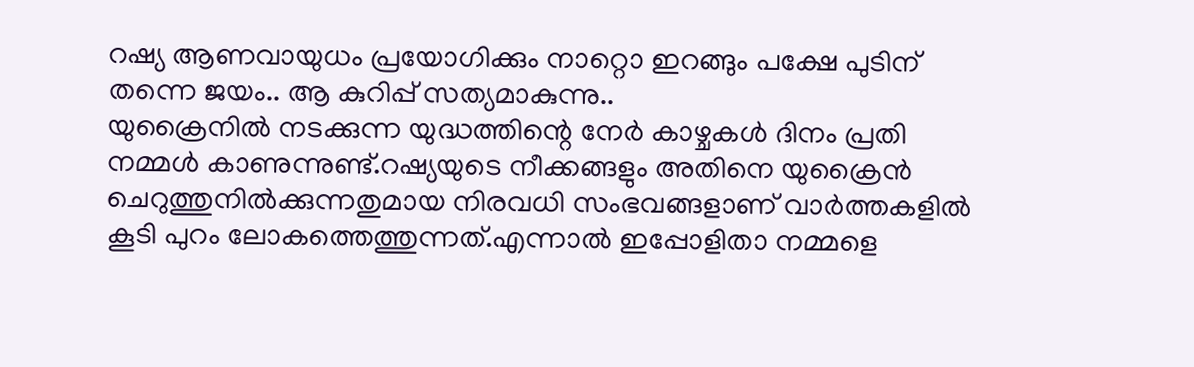റഷ്യ ആണവായുധം പ്രയോഗിക്കും നാറ്റൊ ഇറങ്ങും പക്ഷേ പുടിന് തന്നെ ജയം.. ആ കുറിപ്പ് സത്യമാകുന്നു..
യുക്രൈനിൽ നടക്കുന്ന യുദ്ധത്തിന്റെ നേർ കാഴ്ചകൾ ദിനം പ്രതി നമ്മൾ കാണുന്നുണ്ട്.റഷ്യയുടെ നീക്കങ്ങളും അതിനെ യുക്രൈൻ ചെറുത്തുനിൽക്കുന്നതുമായ നിരവധി സംഭവങ്ങളാണ് വാർത്തകളിൽ കൂടി പുറം ലോകത്തെത്തുന്നത്.എന്നാൽ ഇപ്പോളിതാ നമ്മളെ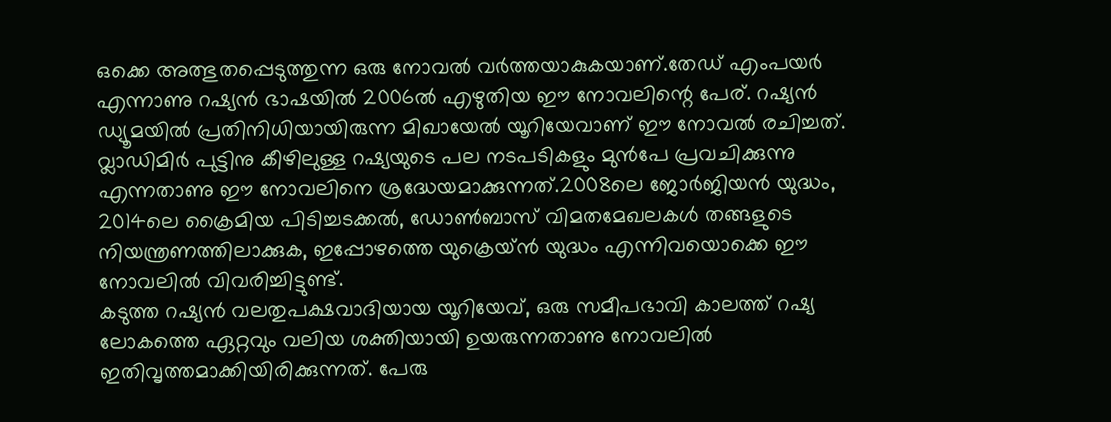ഒക്കെ അത്ഭുതപ്പെടുത്തുന്ന ഒരു നോവൽ വർത്തയാകുകയാണ്.തേഡ് എംപയർ എന്നാണു റഷ്യൻ ഭാഷയിൽ 2006ൽ എഴുതിയ ഈ നോവലിന്റെ പേര്. റഷ്യൻ ഡ്യൂമയിൽ പ്രതിനിധിയായിരുന്ന മിഖായേൽ യൂറിയേവാണ് ഈ നോവൽ രചിച്ചത്.
വ്ലാഡിമിർ പുട്ടിനു കീഴിലുള്ള റഷ്യയുടെ പല നടപടികളും മുൻപേ പ്രവചിക്കുന്നു എന്നതാണു ഈ നോവലിനെ ശ്രദ്ധേയമാക്കുന്നത്.2008ലെ ജോർജിയൻ യുദ്ധം, 2014ലെ ക്രൈമിയ പിടിച്ചടക്കൽ, ഡോൺബാസ് വിമതമേഖലകൾ തങ്ങളുടെ നിയന്ത്രണത്തിലാക്കുക, ഇപ്പോഴത്തെ യുക്രെയ്ൻ യുദ്ധം എന്നിവയൊക്കെ ഈ നോവലിൽ വിവരിച്ചിട്ടുണ്ട്.
കടുത്ത റഷ്യൻ വലതുപക്ഷവാദിയായ യൂറിയേവ്, ഒരു സമീപഭാവി കാലത്ത് റഷ്യ ലോകത്തെ ഏറ്റവും വലിയ ശക്തിയായി ഉയരുന്നതാണു നോവലിൽ ഇതിവൃത്തമാക്കിയിരിക്കുന്നത്. പേരു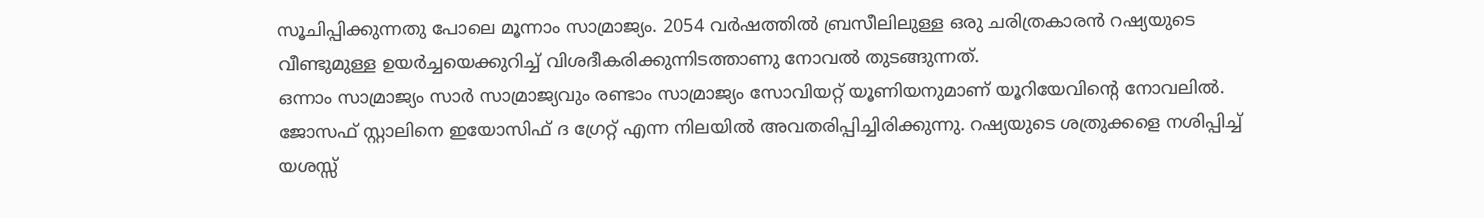സൂചിപ്പിക്കുന്നതു പോലെ മൂന്നാം സാമ്രാജ്യം. 2054 വർഷത്തിൽ ബ്രസീലിലുള്ള ഒരു ചരിത്രകാരൻ റഷ്യയുടെ വീണ്ടുമുള്ള ഉയർച്ചയെക്കുറിച്ച് വിശദീകരിക്കുന്നിടത്താണു നോവൽ തുടങ്ങുന്നത്.
ഒന്നാം സാമ്രാജ്യം സാർ സാമ്രാജ്യവും രണ്ടാം സാമ്രാജ്യം സോവിയറ്റ് യൂണിയനുമാണ് യൂറിയേവിന്റെ നോവലിൽ. ജോസഫ് സ്റ്റാലിനെ ഇയോസിഫ് ദ ഗ്രേറ്റ് എന്ന നിലയിൽ അവതരിപ്പിച്ചിരിക്കുന്നു. റഷ്യയുടെ ശത്രുക്കളെ നശിപ്പിച്ച് യശസ്സ്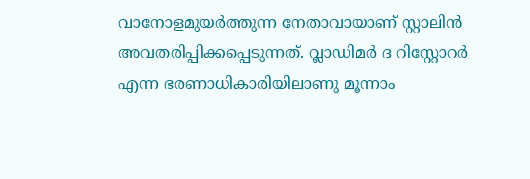വാനോളമുയർത്തുന്ന നേതാവായാണ് സ്റ്റാലിൻ അവതരിപ്പിക്കപ്പെടുന്നത്. വ്ലാഡിമർ ദ റിസ്റ്റോറർ എന്ന ഭരണാധികാരിയിലാണു മൂന്നാം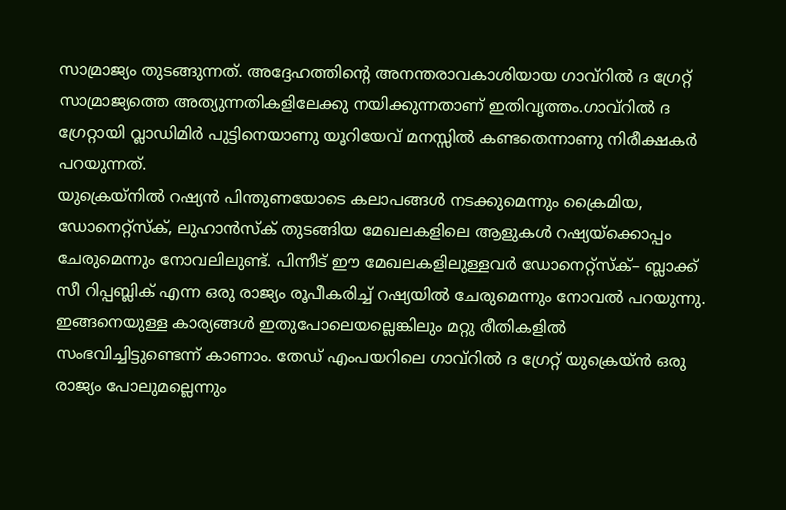സാമ്രാജ്യം തുടങ്ങുന്നത്. അദ്ദേഹത്തിന്റെ അനന്തരാവകാശിയായ ഗാവ്റിൽ ദ ഗ്രേറ്റ് സാമ്രാജ്യത്തെ അത്യുന്നതികളിലേക്കു നയിക്കുന്നതാണ് ഇതിവൃത്തം.ഗാവ്റിൽ ദ ഗ്രേറ്റായി വ്ലാഡിമിർ പുട്ടിനെയാണു യൂറിയേവ് മനസ്സിൽ കണ്ടതെന്നാണു നിരീക്ഷകർ പറയുന്നത്.
യുക്രെയ്നിൽ റഷ്യൻ പിന്തുണയോടെ കലാപങ്ങൾ നടക്കുമെന്നും ക്രൈമിയ, ഡോനെറ്റ്സ്ക്, ലുഹാൻസ്ക് തുടങ്ങിയ മേഖലകളിലെ ആളുകൾ റഷ്യയ്ക്കൊപ്പം ചേരുമെന്നും നോവലിലുണ്ട്. പിന്നീട് ഈ മേഖലകളിലുള്ളവർ ഡോനെറ്റ്സ്ക്– ബ്ലാക്ക് സീ റിപ്പബ്ലിക് എന്ന ഒരു രാജ്യം രൂപീകരിച്ച് റഷ്യയിൽ ചേരുമെന്നും നോവൽ പറയുന്നു. ഇങ്ങനെയുള്ള കാര്യങ്ങൾ ഇതുപോലെയല്ലെങ്കിലും മറ്റു രീതികളിൽ സംഭവിച്ചിട്ടുണ്ടെന്ന് കാണാം. തേഡ് എംപയറിലെ ഗാവ്റിൽ ദ ഗ്രേറ്റ് യുക്രെയ്ൻ ഒരു രാജ്യം പോലുമല്ലെന്നും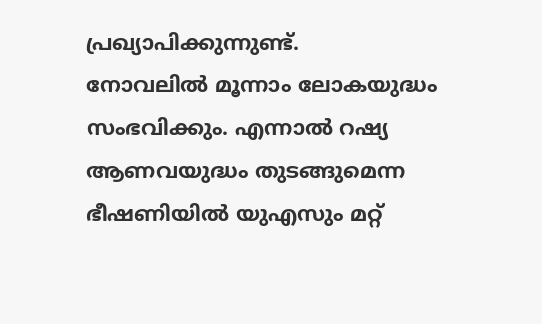പ്രഖ്യാപിക്കുന്നുണ്ട്.
നോവലിൽ മൂന്നാം ലോകയുദ്ധം സംഭവിക്കും. എന്നാൽ റഷ്യ ആണവയുദ്ധം തുടങ്ങുമെന്ന ഭീഷണിയിൽ യുഎസും മറ്റ്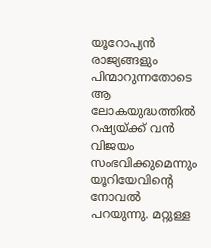യൂറോപ്യൻ രാജ്യങ്ങളും പിന്മാറുന്നതോടെ ആ ലോകയുദ്ധത്തിൽ റഷ്യയ്ക്ക് വൻ വിജയം സംഭവിക്കുമെന്നും യൂറിയേവിന്റെ നോവൽ പറയുന്നു. മറ്റുള്ള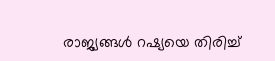രാജ്യങ്ങൾ റഷ്യയെ തിരിച്ച്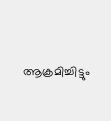ആക്രമിച്ചിട്ടും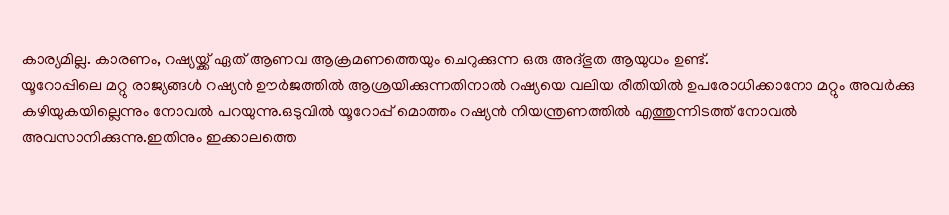കാര്യമില്ല. കാരണം, റഷ്യയ്ക്ക് ഏത് ആണവ ആക്രമണത്തെയും ചെറുക്കുന്ന ഒരു അദ്ഭുത ആയുധം ഉണ്ട്.
യൂറോപ്പിലെ മറ്റു രാജ്യങ്ങൾ റഷ്യൻ ഊർജത്തിൽ ആശ്രയിക്കുന്നതിനാൽ റഷ്യയെ വലിയ രീതിയിൽ ഉപരോധിക്കാനോ മറ്റും അവർക്കു കഴിയുകയില്ലെന്നും നോവൽ പറയുന്നു.ഒടുവിൽ യൂറോപ്പ് മൊത്തം റഷ്യൻ നിയന്ത്രണത്തിൽ എത്തുന്നിടത്ത് നോവൽ അവസാനിക്കുന്നു.ഇതിനും ഇക്കാലത്തെ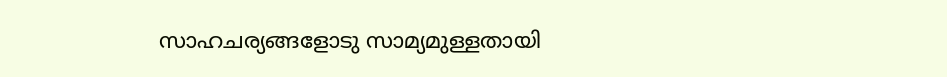സാഹചര്യങ്ങളോടു സാമ്യമുള്ളതായി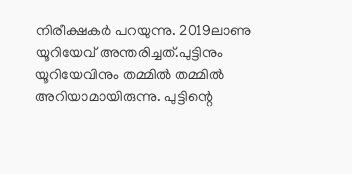നിരീക്ഷകർ പറയുന്നു. 2019ലാണു യൂറിയേവ് അന്തരിച്ചത്.പുട്ടിനും യൂറിയേവിനും തമ്മിൽ തമ്മിൽ അറിയാമായിരുന്നു. പുട്ടിന്റെ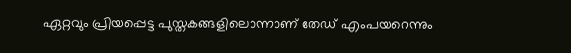ഏറ്റവും പ്രിയപ്പെട്ട പുസ്തകങ്ങളിലൊന്നാണ് തേഡ് എംപയറെന്നും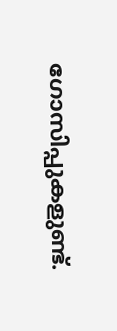ഗോസിപ്പുകളുണ്ട്.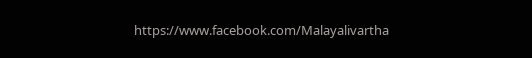https://www.facebook.com/Malayalivartha